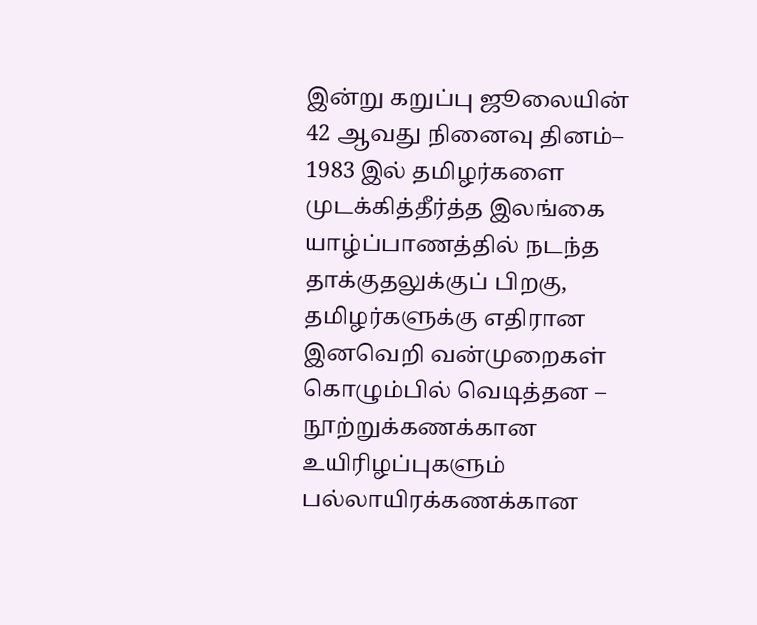இன்று கறுப்பு ஜூலையின் 42 ஆவது நினைவு தினம்– 1983 இல் தமிழர்களை முடக்கித்தீர்த்த இலங்கை
யாழ்ப்பாணத்தில் நடந்த தாக்குதலுக்குப் பிறகு, தமிழர்களுக்கு எதிரான இனவெறி வன்முறைகள் கொழும்பில் வெடித்தன – நூற்றுக்கணக்கான உயிரிழப்புகளும் பல்லாயிரக்கணக்கான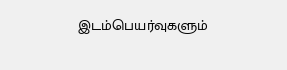இடம்பெயர்வுகளும்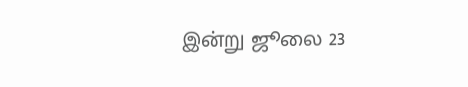இன்று ஜூலை 23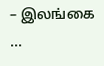– இலங்கை ...